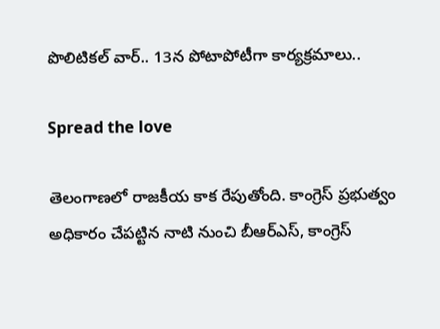పొలిటికల్ వార్.. 13న పోటాపోటీగా కార్యక్రమాలు..

Spread the love

తెలంగాణలో రాజకీయ కాక రేపుతోంది. కాంగ్రెస్ ప్రభుత్వం అధికారం చేపట్టిన నాటి నుంచి బీఆర్ఎస్, కాంగ్రెస్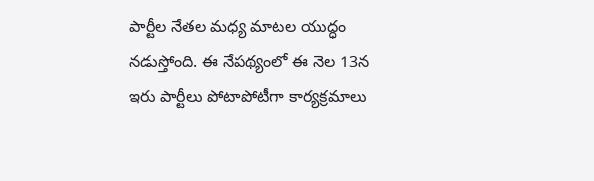పార్టీల నేతల మధ్య మాటల యుద్ధం నడుస్తోంది. ఈ నేపథ్యంలో ఈ నెల 13న ఇరు పార్టీలు పోటాపోటీగా కార్యక్రమాలు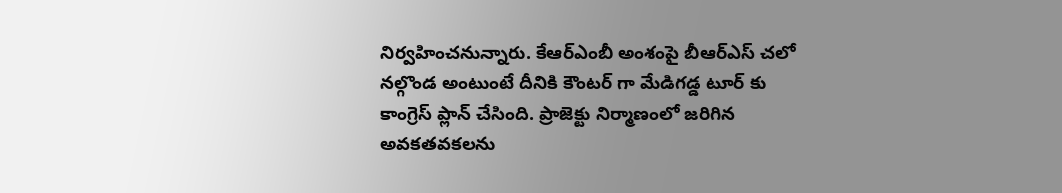నిర్వహించనున్నారు. కేఆర్ఎంబీ అంశంపై బీఆర్ఎస్ చలో నల్గొండ అంటుంటే దీనికి కౌంటర్ గా మేడిగడ్డ టూర్ కు కాంగ్రెస్ ప్లాన్ చేసింది. ప్రాజెక్టు నిర్మాణంలో జరిగిన అవకతవకలను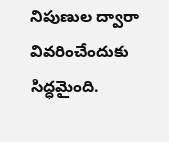నిపుణుల ద్వారా వివరించేందుకు సిద్ధమైంది.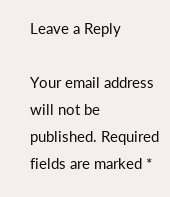Leave a Reply

Your email address will not be published. Required fields are marked *